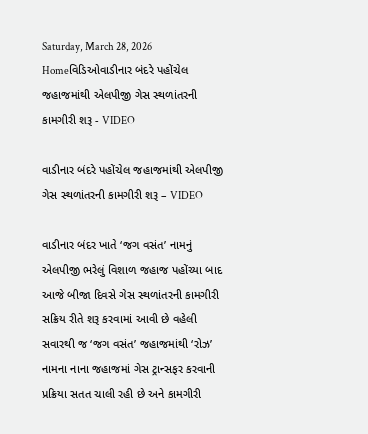Saturday, March 28, 2026
Homeવિડિઓવાડીનાર બંદરે પહોંચેલ જહાજમાંથી એલપીજી ગેસ સ્થળાંતરની કામગીરી શરૂ - VIDEO

વાડીનાર બંદરે પહોંચેલ જહાજમાંથી એલપીજી ગેસ સ્થળાંતરની કામગીરી શરૂ – VIDEO

વાડીનાર બંદર ખાતે ‘જગ વસંત’ નામનું એલપીજી ભરેલું વિશાળ જહાજ પહોંચ્યા બાદ આજે બીજા દિવસે ગેસ સ્થળાંતરની કામગીરી સક્રિય રીતે શરૂ કરવામાં આવી છે વહેલી સવારથી જ ‘જગ વસંત’ જહાજમાંથી ‘રોઝ’ નામના નાના જહાજમાં ગેસ ટ્રાન્સફર કરવાની પ્રક્રિયા સતત ચાલી રહી છે અને કામગીરી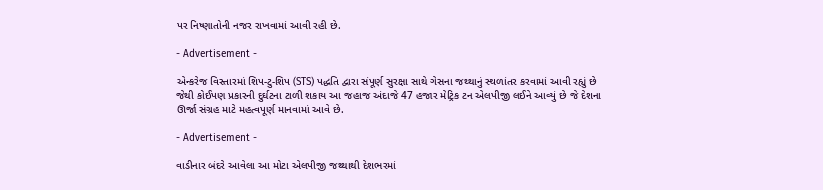પર નિષ્ણાતોની નજર રાખવામાં આવી રહી છે.

- Advertisement -

એન્કરેજ વિસ્તારમાં શિપ-ટુ-શિપ (STS) પદ્ધતિ દ્વારા સંપૂર્ણ સુરક્ષા સાથે ગેસના જથ્થાનું સ્થળાંતર કરવામાં આવી રહ્યું છે જેથી કોઈપણ પ્રકારની દુર્ઘટના ટાળી શકાય આ જહાજ અંદાજે 47 હજાર મેટ્રિક ટન એલપીજી લઈને આવ્યું છે જે દેશના ઊર્જા સંગ્રહ માટે મહત્વપૂર્ણ માનવામાં આવે છે.

- Advertisement -

વાડીનાર બંદરે આવેલા આ મોટા એલપીજી જથ્થાથી દેશભરમાં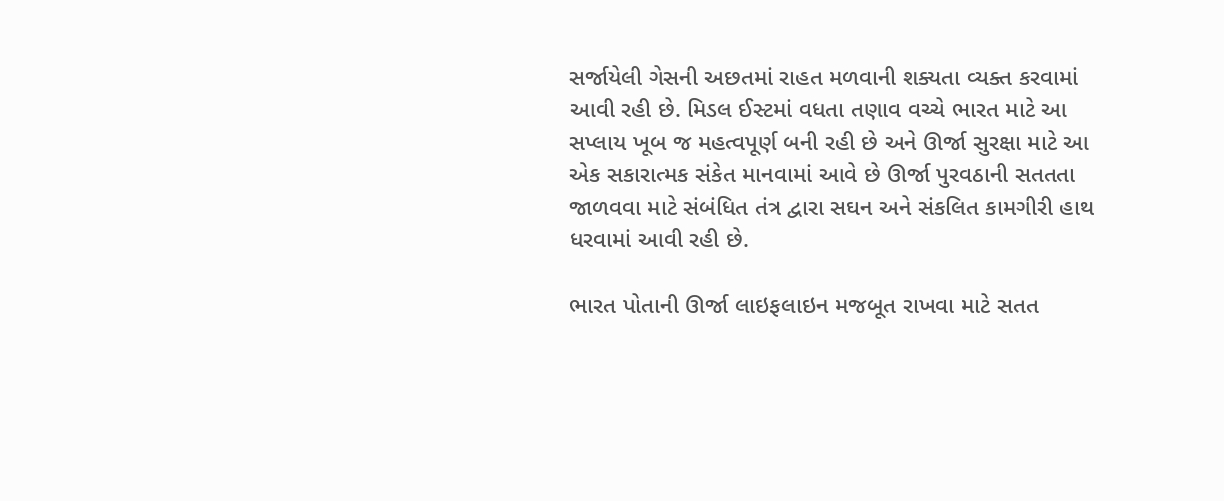સર્જાયેલી ગેસની અછતમાં રાહત મળવાની શક્યતા વ્યક્ત કરવામાં આવી રહી છે. મિડલ ઈસ્ટમાં વધતા તણાવ વચ્ચે ભારત માટે આ સપ્લાય ખૂબ જ મહત્વપૂર્ણ બની રહી છે અને ઊર્જા સુરક્ષા માટે આ એક સકારાત્મક સંકેત માનવામાં આવે છે ઊર્જા પુરવઠાની સતતતા જાળવવા માટે સંબંધિત તંત્ર દ્વારા સઘન અને સંકલિત કામગીરી હાથ ધરવામાં આવી રહી છે.

ભારત પોતાની ઊર્જા લાઇફલાઇન મજબૂત રાખવા માટે સતત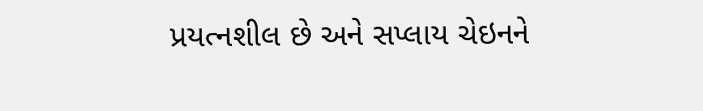પ્રયત્નશીલ છે અને સપ્લાય ચેઇનને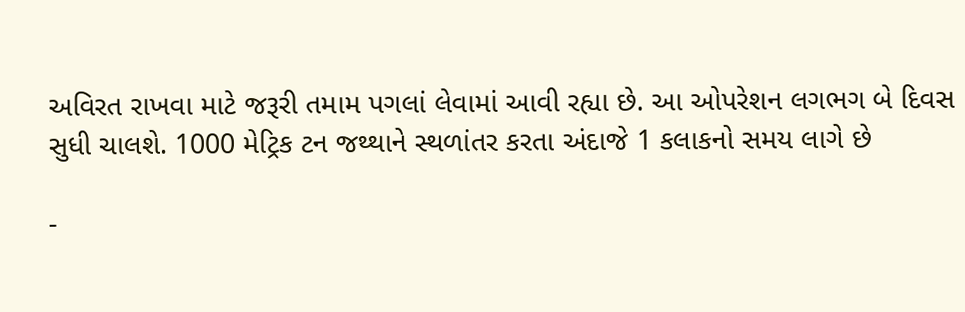અવિરત રાખવા માટે જરૂરી તમામ પગલાં લેવામાં આવી રહ્યા છે. આ ઓપરેશન લગભગ બે દિવસ સુધી ચાલશે. 1000 મેટ્રિક ટન જથ્થાને સ્થળાંતર કરતા અંદાજે 1 કલાકનો સમય લાગે છે

-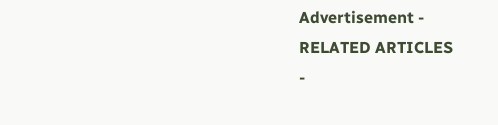Advertisement -
RELATED ARTICLES
-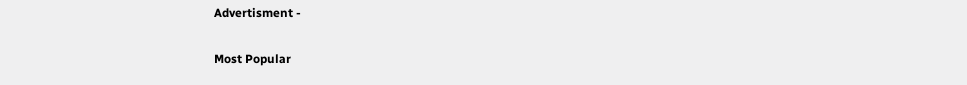Advertisment -

Most Popular